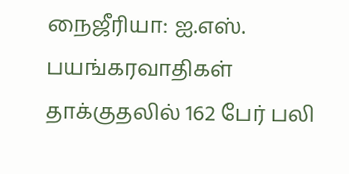நைஜீரியா: ஐ.எஸ். பயங்கரவாதிகள் தாக்குதலில் 162 பேர் பலி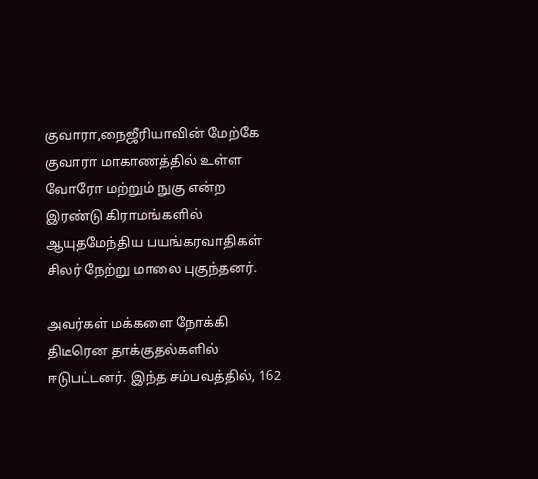குவாரா,நைஜீரியாவின் மேற்கே குவாரா மாகாணத்தில் உள்ள வோரோ மற்றும் நுகு என்ற இரண்டு கிராமங்களில் ஆயுதமேந்திய பயங்கரவாதிகள் சிலர் நேற்று மாலை புகுந்தனர்.

அவர்கள் மக்களை நோக்கி திடீரென தாக்குதல்களில் ஈடுபட்டனர். இந்த சம்பவத்தில், 162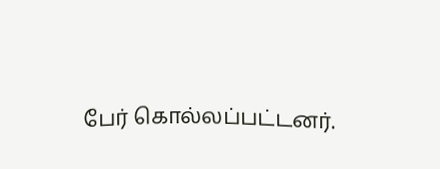பேர் கொல்லப்பட்டனர்.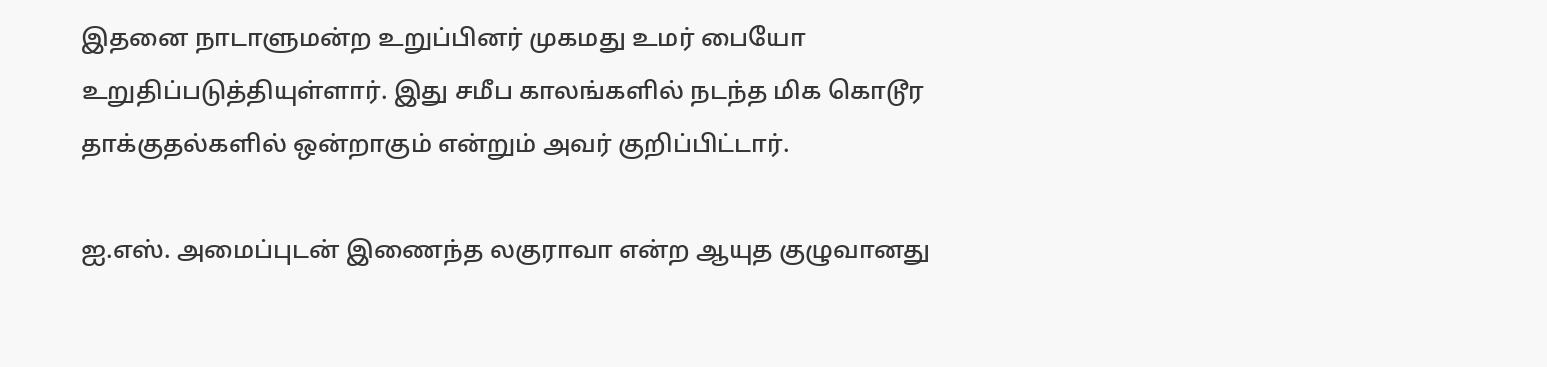இதனை நாடாளுமன்ற உறுப்பினர் முகமது உமர் பையோ உறுதிப்படுத்தியுள்ளார். இது சமீப காலங்களில் நடந்த மிக கொடூர தாக்குதல்களில் ஒன்றாகும் என்றும் அவர் குறிப்பிட்டார்.

ஐ.எஸ். அமைப்புடன் இணைந்த லகுராவா என்ற ஆயுத குழுவானது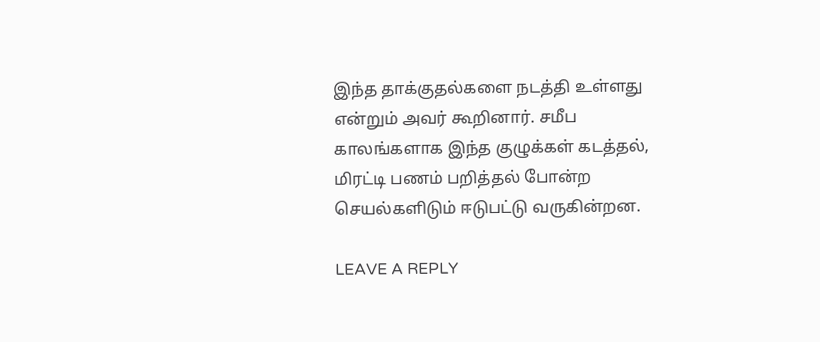இந்த தாக்குதல்களை நடத்தி உள்ளது என்றும் அவர் கூறினார். சமீப காலங்களாக இந்த குழுக்கள் கடத்தல், மிரட்டி பணம் பறித்தல் போன்ற செயல்களிடும் ஈடுபட்டு வருகின்றன.

LEAVE A REPLY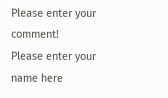Please enter your comment!
Please enter your name here